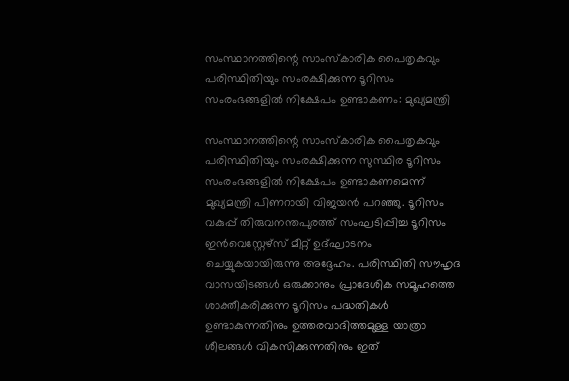സംസ്ഥാനത്തിന്റെ സാംസ്‌കാരിക പൈതൃകവും പരിസ്ഥിതിയും സംരക്ഷിക്കുന്ന ടൂറിസം സംരംഭങ്ങളില്‍ നിക്ഷേപം ഉണ്ടാകണം: മുഖ്യമന്ത്രി

സംസ്ഥാനത്തിന്റെ സാംസ്‌കാരിക പൈതൃകവും പരിസ്ഥിതിയും സംരക്ഷിക്കുന്ന സുസ്ഥിര ടൂറിസം സംരംഭങ്ങളില്‍ നിക്ഷേപം ഉണ്ടാകണമെന്ന് മുഖ്യമന്ത്രി പിണറായി വിജയന്‍ പറഞ്ഞു. ടൂറിസം വകുപ്പ് തിരുവനന്തപുരത്ത് സംഘടിപ്പിച്ച ടൂറിസം ഇന്‍വെസ്റ്റേഴ്‌സ് മീറ്റ് ഉദ്ഘാടനം ചെയ്യുകയായിരുന്നു അദ്ദേഹം. പരിസ്ഥിതി സൗഹൃദ വാസയിടങ്ങള്‍ ഒരുക്കാനും പ്രാദേശിക സമൂഹത്തെ ശാക്തീകരിക്കുന്ന ടൂറിസം പദ്ധതികള്‍ ഉണ്ടാകുന്നതിനും ഉത്തരവാദിത്തമുള്ള യാത്രാ ശീലങ്ങള്‍ വികസിക്കുന്നതിനും ഇത്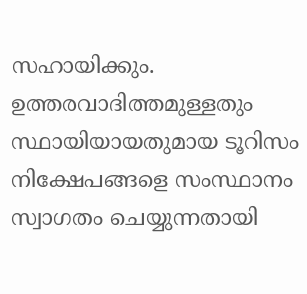സഹായിക്കും. ഉത്തരവാദിത്തമുള്ളതും സ്ഥായിയായതുമായ ടൂറിസം നിക്ഷേപങ്ങളെ സംസ്ഥാനം സ്വാഗതം ചെയ്യുന്നതായി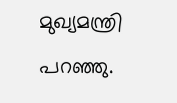മുഖ്യമന്ത്രി പറഞ്ഞു.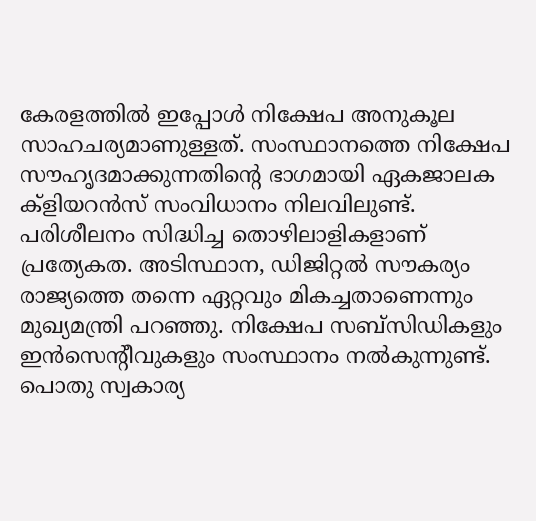കേരളത്തില്‍ ഇപ്പോള്‍ നിക്ഷേപ അനുകൂല സാഹചര്യമാണുള്ളത്. സംസ്ഥാനത്തെ നിക്ഷേപ സൗഹൃദമാക്കുന്നതിന്റെ ഭാഗമായി ഏകജാലക ക്‌ളിയറന്‍സ് സംവിധാനം നിലവിലുണ്ട്. പരിശീലനം സിദ്ധിച്ച തൊഴിലാളികളാണ് പ്രത്യേകത. അടിസ്ഥാന, ഡിജിറ്റല്‍ സൗകര്യം രാജ്യത്തെ തന്നെ ഏറ്റവും മികച്ചതാണെന്നും മുഖ്യമന്ത്രി പറഞ്ഞു. നിക്ഷേപ സബ്‌സിഡികളും ഇന്‍സെന്റീവുകളും സംസ്ഥാനം നല്‍കുന്നുണ്ട്. പൊതു സ്വകാര്യ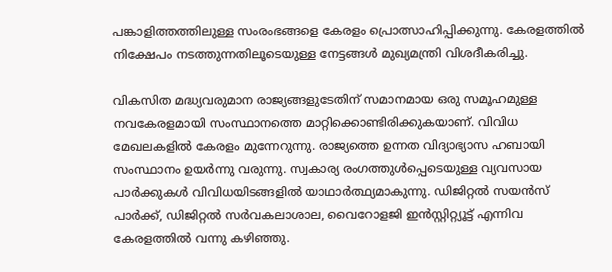പങ്കാളിത്തത്തിലുള്ള സംരംഭങ്ങളെ കേരളം പ്രൊത്സാഹിപ്പിക്കുന്നു. കേരളത്തില്‍ നിക്ഷേപം നടത്തുന്നതിലൂടെയുള്ള നേട്ടങ്ങള്‍ മുഖ്യമന്ത്രി വിശദീകരിച്ചു.

വികസിത മദ്ധ്യവരുമാന രാജ്യങ്ങളുടേതിന് സമാനമായ ഒരു സമൂഹമുള്ള നവകേരളമായി സംസ്ഥാനത്തെ മാറ്റിക്കൊണ്ടിരിക്കുകയാണ്. വിവിധ മേഖലകളില്‍ കേരളം മുന്നേറുന്നു. രാജ്യത്തെ ഉന്നത വിദ്യാഭ്യാസ ഹബായി സംസ്ഥാനം ഉയര്‍ന്നു വരുന്നു. സ്വകാര്യ രംഗത്തുള്‍പ്പെടെയുള്ള വ്യവസായ പാര്‍ക്കുകള്‍ വിവിധയിടങ്ങളില്‍ യാഥാര്‍ത്ഥ്യമാകുന്നു. ഡിജിറ്റല്‍ സയന്‍സ് പാര്‍ക്ക്, ഡിജിറ്റല്‍ സര്‍വകലാശാല, വൈറോളജി ഇന്‍സ്റ്റിറ്റ്യൂട്ട് എന്നിവ കേരളത്തില്‍ വന്നു കഴിഞ്ഞു.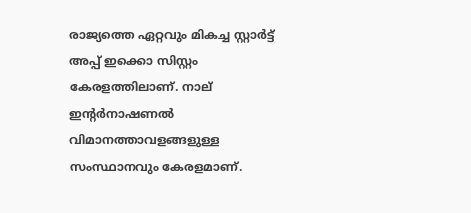രാജ്യത്തെ ഏറ്റവും മികച്ച സ്റ്റാര്‍ട്ട് അപ്പ് ഇക്കൊ സിസ്റ്റം കേരളത്തിലാണ്. നാല് ഇന്റര്‍നാഷണല്‍ വിമാനത്താവളങ്ങളുള്ള സംസ്ഥാനവും കേരളമാണ്.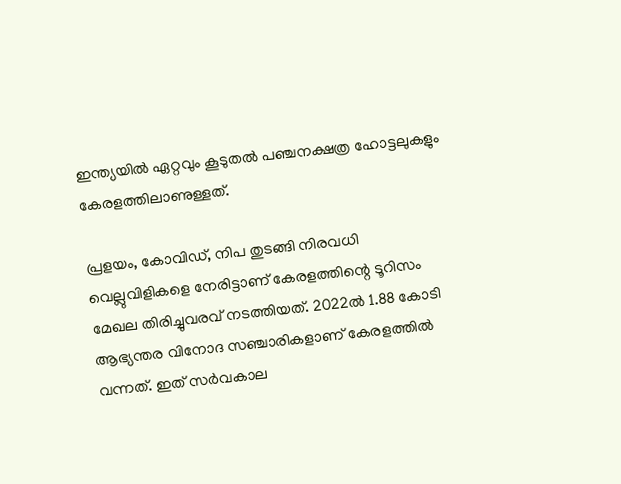ഇന്ത്യയില്‍ ഏറ്റവും കൂടുതല്‍ പഞ്ചനക്ഷത്ര ഹോട്ടലുകളും കേരളത്തിലാണുള്ളത്.

പ്രളയം, കോവിഡ്, നിപ തുടങ്ങി നിരവധി വെല്ലുവിളികളെ നേരിട്ടാണ് കേരളത്തിന്റെ ടൂറിസം മേഖല തിരിച്ചുവരവ് നടത്തിയത്. 2022ല്‍ 1.88 കോടി ആഭ്യന്തര വിനോദ സഞ്ചാരികളാണ് കേരളത്തില്‍ വന്നത്. ഇത് സര്‍വകാല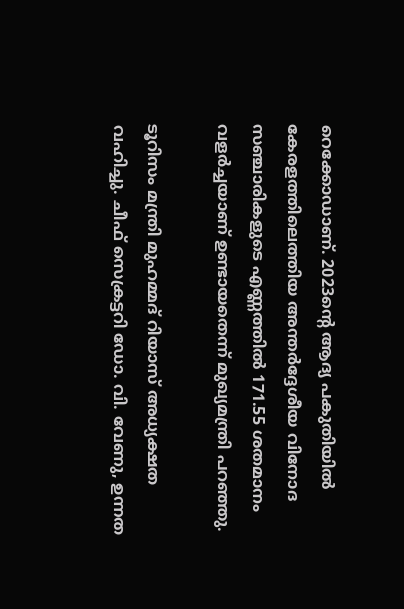റെക്കോഡാണ്. 2023ന്റെ ആദ്യ പകുതിയില്‍ കേരളത്തിലെത്തിയ അന്തര്‍ദ്ദേശീയ വിനോദ സഞ്ചാരികളുടെ എണ്ണത്തില്‍ 171.55 ശതമാനം വളര്‍ച്ചയാണ് ഉണ്ടായതെന്ന് മുഖ്യമന്ത്രി പറഞ്ഞു.

ടൂറിസം മന്ത്രി മുഹമ്മദ് റിയാസ് അധ്യക്ഷത വഹിച്ചു. ചീഫ് സെക്രട്ടറി ഡോ. വി. വേണു, ഉന്നത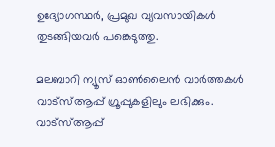ഉദ്യോഗസ്ഥര്‍, പ്രമുഖ വ്യവസായികള്‍ തുടങ്ങിയവര്‍ പങ്കെടുത്തു.

മലബാറി ന്യൂസ് ഓണ്‍ലൈന്‍ വാര്‍ത്തകള്‍ വാട്‌സ്ആപ്പ് ഗ്രൂപ്പുകളിലും ലഭിക്കും. വാട്‌സ്ആപ്പ്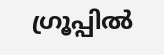ഗ്രൂപ്പില്‍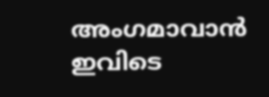അംഗമാവാന്‍ ഇവിടെ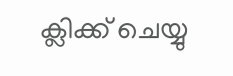ക്ലിക്ക് ചെയ്യു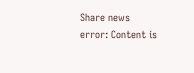Share news
error: Content is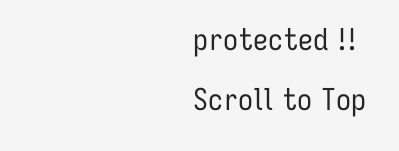protected !!
Scroll to Top